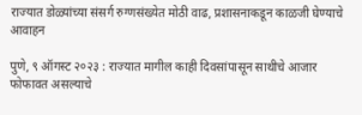राज्यात डोळ्यांच्या संसर्ग रुग्णसंख्येत मोठी वाढ, प्रशासनाकडून काळजी घेण्याचे आवाहन

पुणे, ९ ऑगस्ट २०२३ : राज्यात मागील काही दिवसांपासून साथीचे आजार फोफावत असल्याचे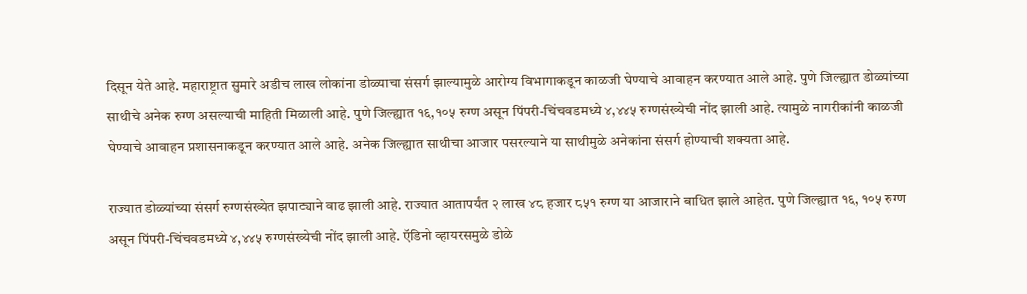दिसून येते आहे. महाराष्ट्रात सुमारे अडीच लाख लोकांना डोळ्याचा संसर्ग झाल्यामुळे आरोग्य विभागाकडून काळजी घेण्याचे आवाहन करण्यात आले आहे. पुणे जिल्ह्यात डोळ्यांच्या साथीचे अनेक रुग्ण असल्याची माहिती मिळाली आहे. पुणे जिल्ह्यात १६,१०५ रुग्ण असून पिंपरी-चिंचवडमध्ये ४,४४५ रुग्णसंख्येची नोंद झाली आहे. त्यामुळे नागरीकांनी काळजी घेण्याचे आवाहन प्रशासनाकडून करण्यात आले आहे. अनेक जिल्ह्यात साथीचा आजार पसरल्याने या साथीमुळे अनेकांना संसर्ग होण्याची शक्यता आहे.

राज्यात डोळ्यांच्या संसर्ग रुग्णसंख्येत झपाट्याने वाढ झाली आहे. राज्यात आतापर्यंत २ लाख ४८ हजार ८५१ रुग्ण या आजाराने बाधित झाले आहेत. पुणे जिल्ह्यात १६, १०५ रुग्ण असून पिंपरी-चिंचवडमध्ये ४,४४५ रुग्णसंख्येची नोंद झाली आहे. ऍडिनो व्हायरसमुळे डोळे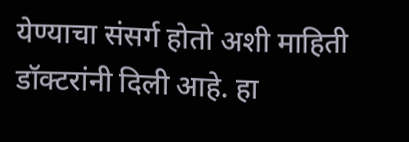येण्याचा संसर्ग होतो अशी माहिती डॉक्टरांनी दिली आहे. हा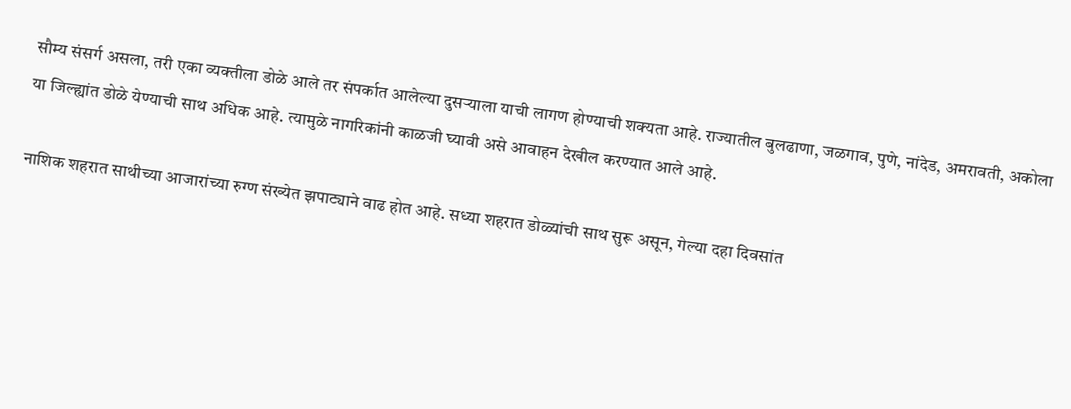सौम्य संसर्ग असला, तरी एका व्यक्तीला डोळे आले तर संपर्कात आलेल्या दुसऱ्याला याची लागण होण्याची शक्यता आहे. राज्यातील बुलढाणा, जळगाव, पुणे, नांदेड, अमरावती, अकोला या जिल्ह्यांत डोळे येण्याची साथ अधिक आहे. त्यामुळे नागरिकांनी काळजी घ्यावी असे आवाहन देखील करण्यात आले आहे.

नाशिक शहरात साथीच्या आजारांच्या रुग्ण संख्येत झपाट्याने वाढ होत आहे. सध्या शहरात डोळ्यांची साथ सुरू असून, गेल्या दहा दिवसांत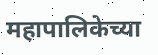महापालिकेच्या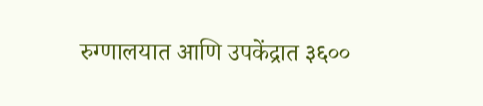रुग्णालयात आणि उपकेंद्रात ३६००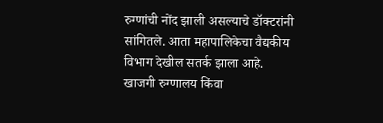रुग्णांची नोंद झाली असल्याचे डॉक्टरांनी सांगितले. आता महापालिकेचा वैद्यकीय विभाग देखील सतर्क झाला आहे. खाजगी रुग्णालय किंवा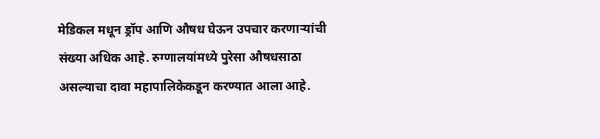मेडिकल मधून ड्रॉप आणि औषध घेऊन उपचार करणाऱ्यांची संख्या अधिक आहे. रुग्णालयांमध्ये पुरेसा औषधसाठा असल्याचा दावा महापालिकेकडून करण्यात आला आहे.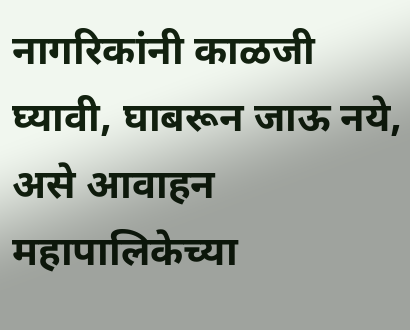नागरिकांनी काळजी घ्यावी, घाबरून जाऊ नये, असे आवाहन महापालिकेच्या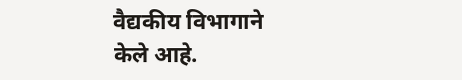वैद्यकीय विभागाने केले आहे.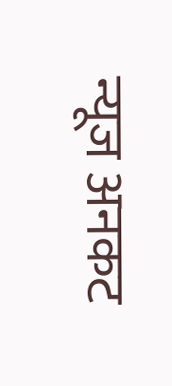न्यूज अनकट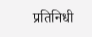प्रतिनिधी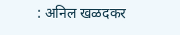: अनिल खळदकर